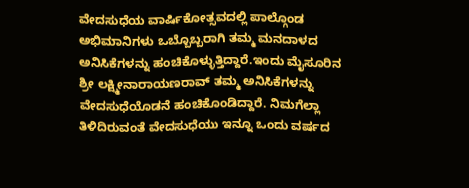ವೇದಸುಧೆಯ ವಾರ್ಷಿಕೋತ್ಸವದಲ್ಲಿ ಪಾಲ್ಗೊಂಡ ಅಭಿಮಾನಿಗಳು ಒಬ್ಬೊಬ್ಬರಾಗಿ ತಮ್ಮ ಮನದಾಳದ ಅನಿಸಿಕೆಗಳನ್ನು ಹಂಚಿಕೊಳ್ಳುತ್ತಿದ್ದಾರೆ.ಇಂದು ಮೈಸೂರಿನ ಶ್ರೀ ಲಕ್ಷ್ಮೀನಾರಾಯಣರಾವ್ ತಮ್ಮ ಅನಿಸಿಕೆಗಳನ್ನು ವೇದಸುಧೆಯೊಡನೆ ಹಂಚಿಕೊಂಡಿದ್ದಾರೆ. ನಿಮಗೆಲ್ಲಾ ತಿಳಿದಿರುವಂತೆ ವೇದಸುಧೆಯು ಇನ್ನೂ ಒಂದು ವರ್ಷದ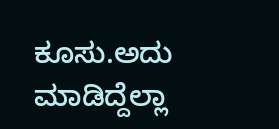ಕೂಸು.ಅದು ಮಾಡಿದ್ದೆಲ್ಲಾ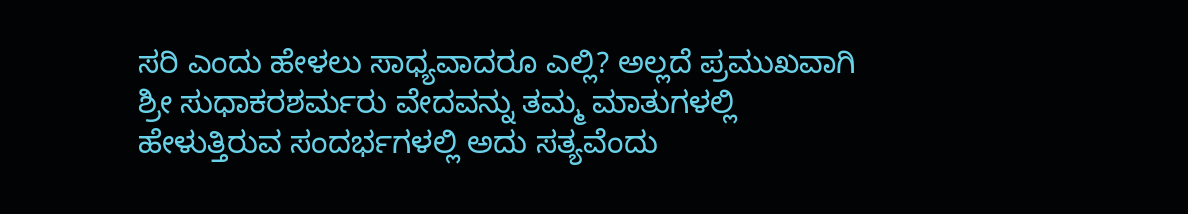ಸರಿ ಎಂದು ಹೇಳಲು ಸಾಧ್ಯವಾದರೂ ಎಲ್ಲಿ? ಅಲ್ಲದೆ ಪ್ರಮುಖವಾಗಿ ಶ್ರೀ ಸುಧಾಕರಶರ್ಮರು ವೇದವನ್ನು ತಮ್ಮ ಮಾತುಗಳಲ್ಲಿ ಹೇಳುತ್ತಿರುವ ಸಂದರ್ಭಗಳಲ್ಲಿ ಅದು ಸತ್ಯವೆಂದು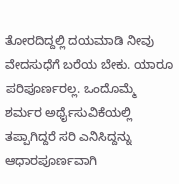ತೋರದಿದ್ದಲ್ಲಿ ದಯಮಾಡಿ ನೀವು ವೇದಸುಧೆಗೆ ಬರೆಯ ಬೇಕು. ಯಾರೂ ಪರಿಪೂರ್ಣರಲ್ಲ. ಒಂದೊಮ್ಮೆ ಶರ್ಮರ ಅರ್ಥೈಸುವಿಕೆಯಲ್ಲಿ ತಪ್ಪಾಗಿದ್ದರೆ ಸರಿ ಎನಿಸಿದ್ದನ್ನು ಆಧಾರಪೂರ್ಣವಾಗಿ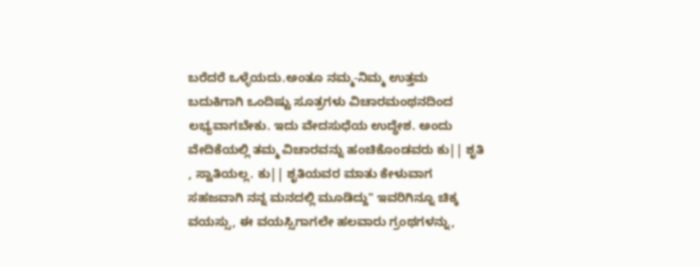ಬರೆದರೆ ಒಳ್ಳೆಯದು.ಅಂತೂ ನಮ್ಮ-ನಿಮ್ಮ ಉತ್ತಮ ಬದುಕಿಗಾಗಿ ಒಂದಿಷ್ಟು ಸೂತ್ರಗಳು ವಿಚಾರಮಂಥನದಿಂದ ಲಭ್ಯವಾಗಬೇಕು. ಇದು ವೇದಸುಧೆಯ ಉದ್ಧೇಶ. ಅಂದು ವೇದಿಕೆಯಲ್ಲಿ ತಮ್ಮ ವಿಚಾರವನ್ನು ಹಂಚಿಕೊಂಡವರು ಕು|| ಶೃತಿ , ಸ್ವಾತಿಯಲ್ಲ. ಕು|| ಶೃತಿಯವರ ಮಾತು ಕೇಳುವಾಗ ಸಹಜವಾಗಿ ನನ್ನ ಮನದಲ್ಲಿ ಮೂಡಿದ್ದು" ಇವರಿಗಿನ್ನೂ ಚಿಕ್ಕ ವಯಸ್ಸು, ಈ ವಯಸ್ಸಿಗಾಗಲೇ ಹಲವಾರು ಗ್ರಂಥಗಳನ್ನು,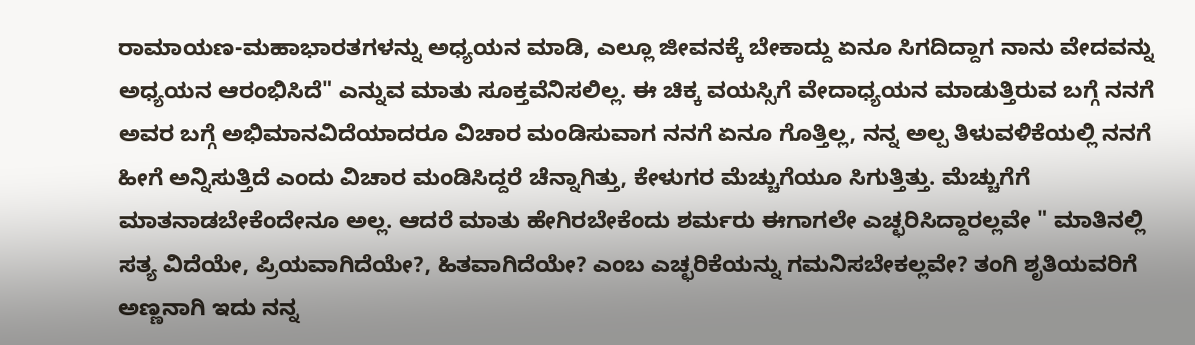ರಾಮಾಯಣ-ಮಹಾಭಾರತಗಳನ್ನು ಅಧ್ಯಯನ ಮಾಡಿ, ಎಲ್ಲೂ ಜೀವನಕ್ಕೆ ಬೇಕಾದ್ದು ಏನೂ ಸಿಗದಿದ್ದಾಗ ನಾನು ವೇದವನ್ನು ಅಧ್ಯಯನ ಆರಂಭಿಸಿದೆ" ಎನ್ನುವ ಮಾತು ಸೂಕ್ತವೆನಿಸಲಿಲ್ಲ. ಈ ಚಿಕ್ಕ ವಯಸ್ಸಿಗೆ ವೇದಾಧ್ಯಯನ ಮಾಡುತ್ತಿರುವ ಬಗ್ಗೆ ನನಗೆ ಅವರ ಬಗ್ಗೆ ಅಭಿಮಾನವಿದೆಯಾದರೂ ವಿಚಾರ ಮಂಡಿಸುವಾಗ ನನಗೆ ಏನೂ ಗೊತ್ತಿಲ್ಲ, ನನ್ನ ಅಲ್ಪ ತಿಳುವಳಿಕೆಯಲ್ಲಿ ನನಗೆ ಹೀಗೆ ಅನ್ನಿಸುತ್ತಿದೆ ಎಂದು ವಿಚಾರ ಮಂಡಿಸಿದ್ದರೆ ಚೆನ್ನಾಗಿತ್ತು, ಕೇಳುಗರ ಮೆಚ್ಚುಗೆಯೂ ಸಿಗುತ್ತಿತ್ತು. ಮೆಚ್ಚುಗೆಗೆ ಮಾತನಾಡಬೇಕೆಂದೇನೂ ಅಲ್ಲ. ಆದರೆ ಮಾತು ಹೇಗಿರಬೇಕೆಂದು ಶರ್ಮರು ಈಗಾಗಲೇ ಎಚ್ಛರಿಸಿದ್ದಾರಲ್ಲವೇ " ಮಾತಿನಲ್ಲಿ ಸತ್ಯ ವಿದೆಯೇ, ಪ್ರಿಯವಾಗಿದೆಯೇ?, ಹಿತವಾಗಿದೆಯೇ? ಎಂಬ ಎಚ್ಛರಿಕೆಯನ್ನು ಗಮನಿಸಬೇಕಲ್ಲವೇ? ತಂಗಿ ಶೃತಿಯವರಿಗೆ ಅಣ್ಣನಾಗಿ ಇದು ನನ್ನ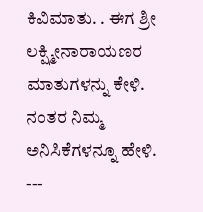ಕಿವಿಮಾತು. . ಈಗ ಶ್ರೀ ಲಕ್ಷ್ಮೀನಾರಾಯಣರ ಮಾತುಗಳನ್ನು ಕೇಳಿ. ನಂತರ ನಿಮ್ಮ ಅನಿಸಿಕೆಗಳನ್ನೂ ಹೇಳಿ.
---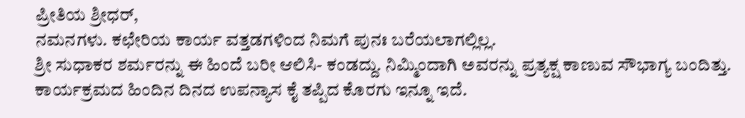ಪ್ರೀತಿಯ ಶ್ರೀಧರ್,
ನಮನಗಳು. ಕಛೇರಿಯ ಕಾರ್ಯ ವತ್ತಡಗಳಿಂದ ನಿಮಗೆ ಪುನಃ ಬರೆಯಲಾಗಲ್ಲಿಲ್ಲ.
ಶ್ರೀ ಸುಧಾಕರ ಶರ್ಮರನ್ನು ಈ ಹಿಂದೆ ಬರೀ ಆಲಿಸಿ- ಕಂಡದ್ದು. ನಿಮ್ಮಿಂದಾಗಿ ಅವರನ್ನು ಪ್ರತ್ಯಕ್ಷ ಕಾಣುವ ಸೌಭಾಗ್ಯ ಬಂದಿತ್ತು. ಕಾರ್ಯಕ್ರಮದ ಹಿಂದಿನ ದಿನದ ಉಪನ್ಯಾಸ ಕೈ ತಪ್ಪಿದ ಕೊರಗು ಇನ್ನೂ ಇದೆ.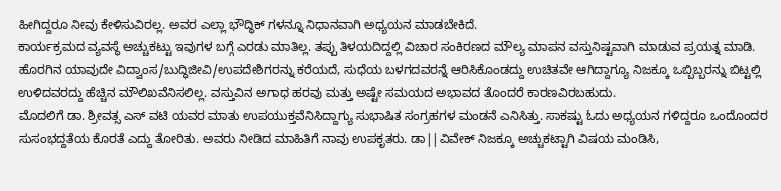ಹೀಗಿದ್ದರೂ ನೀವು ಕೇಳಿಸುವಿರಲ್ಲ. ಅವರ ಎಲ್ಲಾ ಭೌದ್ಧಿಕ್ ಗಳನ್ನೂ ನಿಧಾನವಾಗಿ ಅಧ್ಯಯನ ಮಾಡಬೇಕಿದೆ.
ಕಾರ್ಯಕ್ರಮದ ವ್ಯವಸ್ಥೆ ಅಚ್ಚುಕಟ್ಟು ಇವುಗಳ ಬಗ್ಗೆ ಎರಡು ಮಾತಿಲ್ಲ. ತಪ್ಪು ತಿಳಯದಿದ್ದಲ್ಲಿ ವಿಚಾರ ಸಂಕಿರಣದ ಮೌಲ್ಯ ಮಾಪನ ವಸ್ತುನಿಷ್ಟವಾಗಿ ಮಾಡುವ ಪ್ರಯತ್ನ ಮಾಡಿ. ಹೊರಗಿನ ಯಾವುದೇ ವಿದ್ವಾಂಸ/ಬುದ್ಧಿಜೀವಿ/ಉಪದೇಶಿಗರನ್ನು ಕರೆಯದೆ, ಸುಧೆಯ ಬಳಗದವರನ್ನೆ ಆರಿಸಿಕೊಂಡದ್ದು ಉಚಿತವೇ ಆಗಿದ್ದಾಗ್ಯೂ ನಿಜಕ್ಕೂ ಒಬ್ಬಿಬ್ಬರನ್ನು ಬಿಟ್ಟಲ್ಲಿ ಉಳಿದವರದ್ದು ಹೆಚ್ಚಿನ ಮೌಲಿಖವೆನಿಸಲಿಲ್ಲ. ವಸ್ತುವಿನ ಅಗಾಧ ಹರವು ಮತ್ತು ಅಷ್ಟೇ ಸಮಯದ ಅಭಾವದ ತೊಂದರೆ ಕಾರಣವಿರಬಹುದು.
ಮೊದಲಿಗೆ ಡಾ. ಶ್ರೀವತ್ಸ ಎಸ್ ವಟಿ ಯವರ ಮಾತು ಉಪಯುಕ್ತವೆನಿಸಿದ್ದಾಗ್ಯು ಸುಭಾಷಿತ ಸಂಗ್ರಹಗಳ ಮಂಡನೆ ಎನಿಸಿತ್ತು. ಸಾಕಷ್ಟು ಓದು ಅಧ್ಯಯನ ಗಳಿದ್ದರೂ ಒಂದೊಂದರ ಸುಸಂಭದ್ದತೆಯ ಕೊರತೆ ಎದ್ದು ತೋರಿತು. ಅವರು ನೀಡಿದ ಮಾಹಿತಿಗೆ ನಾವು ಉಪಕೃತರು. ಡಾ||ವಿವೇಕ್ ನಿಜಕ್ಕೂ ಅಚ್ಚುಕಟ್ಟಾಗಿ ವಿಷಯ ಮಂಡಿಸಿ,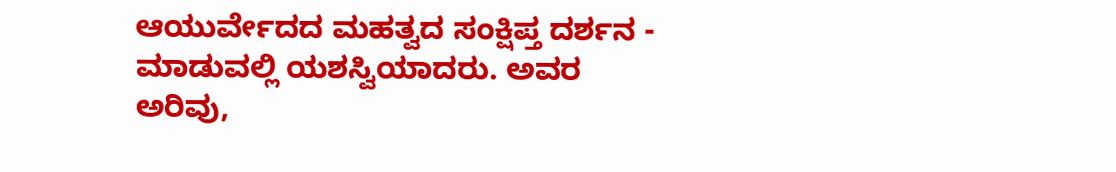ಆಯುರ್ವೇದದ ಮಹತ್ವದ ಸಂಕ್ಷಿಪ್ತ ದರ್ಶನ - ಮಾಡುವಲ್ಲಿ ಯಶಸ್ವಿಯಾದರು. ಅವರ ಅರಿವು,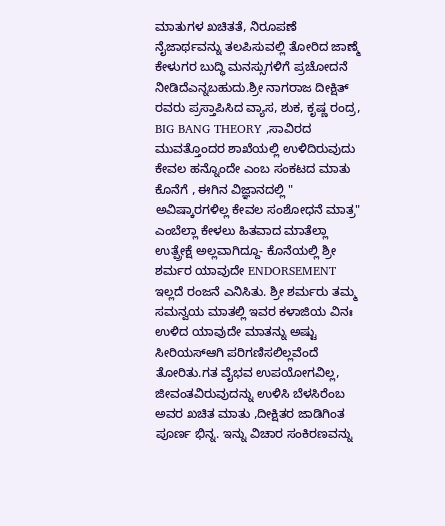ಮಾತುಗಳ ಖಚಿತತೆ, ನಿರೂಪಣೆ ನೈಜಾರ್ಥವನ್ನು ತಲಪಿಸುವಲ್ಲಿ ತೋರಿದ ಜಾಣ್ಮೆ ಕೇಳುಗರ ಬುದ್ಧಿ ಮನಸ್ಸುಗಳಿಗೆ ಪ್ರಚೋದನೆ ನೀಡಿದೆಎನ್ನಬಹುದು.ಶ್ರೀ ನಾಗರಾಜ ದೀಕ್ಷಿತ್ ರವರು ಪ್ರಸ್ತಾಪಿಸಿದ ವ್ಯಾಸ, ಶುಕ, ಕೃಷ್ಣ ರಂದ್ರ, BIG BANG THEORY ,ಸಾವಿರದ ಮುವತ್ತೊಂದರ ಶಾಖೆಯಲ್ಲಿ ಉಳಿದಿರುವುದು ಕೇವಲ ಹನ್ನೊಂದೇ ಎಂಬ ಸಂಕಟದ ಮಾತು ಕೊನೆಗೆ , ಈಗಿನ ವಿಜ್ಞಾನದಲ್ಲಿ " ಅವಿಷ್ಕಾರಗಳಿಲ್ಲ ಕೇವಲ ಸಂಶೋಧನೆ ಮಾತ್ರ" ಎಂಬೆಲ್ಲಾ ಕೇಳಲು ಹಿತವಾದ ಮಾತೆಲ್ಲಾ ಉತ್ಪ್ರೇಕ್ಷೆ ಅಲ್ಲವಾಗಿದ್ದೂ- ಕೊನೆಯಲ್ಲಿ ಶ್ರೀ ಶರ್ಮರ ಯಾವುದೇ ENDORSEMENT ಇಲ್ಲದೆ ರಂಜನೆ ಎನಿಸಿತು. ಶ್ರೀ ಶರ್ಮರು ತಮ್ಮ ಸಮನ್ವಯ ಮಾತಲ್ಲಿ ಇವರ ಕಳಾಜಿಯ ವಿನಃ ಉಳಿದ ಯಾವುದೇ ಮಾತನ್ನು ಅಷ್ಟು ಸೀರಿಯಸ್ಆಗಿ ಪರಿಗಣಿಸಲಿಲ್ಲವೆಂದೆ ತೋರಿತು.ಗತ ವೈಭವ ಉಪಯೋಗವಿಲ್ಲ, ಜೀವಂತವಿರುವುದನ್ನು ಉಳಿಸಿ ಬೆಳಸಿರೆಂಬ ಅವರ ಖಚಿತ ಮಾತು ,ದೀಕ್ಷಿತರ ಜಾಡಿಗಿಂತ ಪೂರ್ಣ ಭಿನ್ನ. ಇನ್ನು ವಿಚಾರ ಸಂಕಿರಣವನ್ನು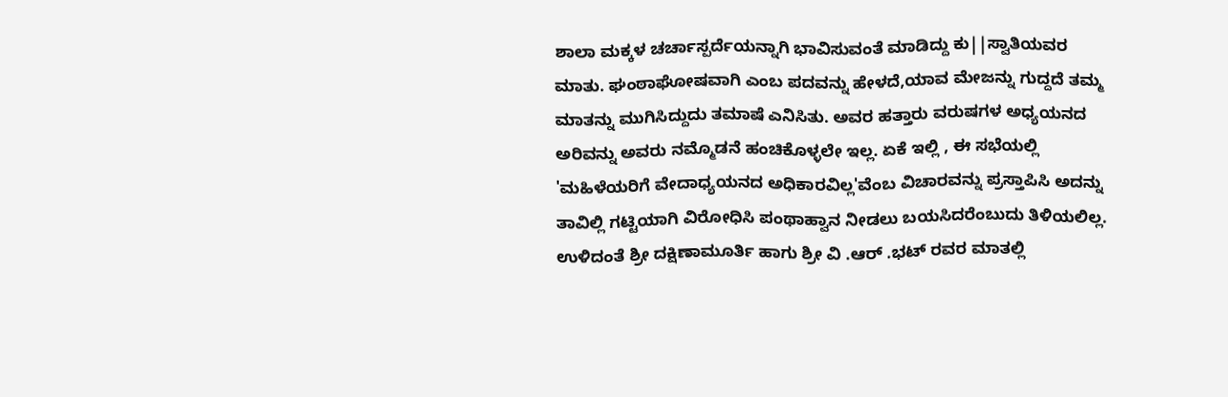ಶಾಲಾ ಮಕ್ಕಳ ಚರ್ಚಾಸ್ಪರ್ದೆಯನ್ನಾಗಿ ಭಾವಿಸುವಂತೆ ಮಾಡಿದ್ದು ಕು||ಸ್ವಾತಿಯವರ ಮಾತು. ಘಂಠಾಘೋಷವಾಗಿ ಎಂಬ ಪದವನ್ನು ಹೇಳದೆ,ಯಾವ ಮೇಜನ್ನು ಗುದ್ದದೆ ತಮ್ಮ ಮಾತನ್ನು ಮುಗಿಸಿದ್ದುದು ತಮಾಷೆ ಎನಿಸಿತು. ಅವರ ಹತ್ತಾರು ವರುಷಗಳ ಅಧ್ಯಯನದ ಅರಿವನ್ನು ಅವರು ನಮ್ಮೊಡನೆ ಹಂಚಿಕೊಳ್ಳಲೇ ಇಲ್ಲ. ಏಕೆ ಇಲ್ಲಿ , ಈ ಸಭೆಯಲ್ಲಿ 'ಮಹಿಳೆಯರಿಗೆ ವೇದಾಧ್ಯಯನದ ಅಧಿಕಾರವಿಲ್ಲ'ವೆಂಬ ವಿಚಾರವನ್ನು ಪ್ರಸ್ತಾಪಿಸಿ ಅದನ್ನು ತಾವಿಲ್ಲಿ ಗಟ್ಟಿಯಾಗಿ ವಿರೋಧಿಸಿ ಪಂಥಾಹ್ವಾನ ನೀಡಲು ಬಯಸಿದರೆಂಬುದು ತಿಳಿಯಲಿಲ್ಲ. ಉಳಿದಂತೆ ಶ್ರೀ ದಕ್ಷಿಣಾಮೂರ್ತಿ ಹಾಗು ಶ್ರೀ ವಿ .ಆರ್ .ಭಟ್ ರವರ ಮಾತಲ್ಲಿ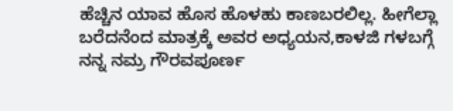ಹೆಚ್ಚಿನ ಯಾವ ಹೊಸ ಹೊಳಹು ಕಾಣಬರಲಿಲ್ಲ. ಹೀಗೆಲ್ಲಾ ಬರೆದನೆಂದ ಮಾತ್ರಕ್ಕೆ ಅವರ ಅಧ್ಯಯನ,ಕಾಳಜಿ ಗಳಬಗ್ಗೆ ನನ್ನ ನಮ್ರ ಗೌರವಪೂರ್ಣ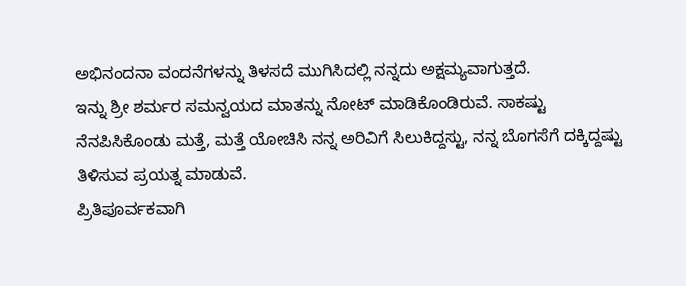ಅಭಿನಂದನಾ ವಂದನೆಗಳನ್ನು ತಿಳಸದೆ ಮುಗಿಸಿದಲ್ಲಿ ನನ್ನದು ಅಕ್ಷಮ್ಯವಾಗುತ್ತದೆ.
ಇನ್ನು ಶ್ರೀ ಶರ್ಮರ ಸಮನ್ವಯದ ಮಾತನ್ನು ನೋಟ್ ಮಾಡಿಕೊಂಡಿರುವೆ. ಸಾಕಷ್ಟು ನೆನಪಿಸಿಕೊಂಡು ಮತ್ತೆ, ಮತ್ತೆ ಯೋಚಿಸಿ ನನ್ನ ಅರಿವಿಗೆ ಸಿಲುಕಿದ್ದಸ್ಟು, ನನ್ನ ಬೊಗಸೆಗೆ ದಕ್ಕಿದ್ದಷ್ಟು ತಿಳಿಸುವ ಪ್ರಯತ್ನ ಮಾಡುವೆ.
ಪ್ರಿತಿಪೂರ್ವಕವಾಗಿ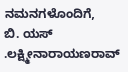ನಮನಗಳೊಂದಿಗೆ,
ಬಿ. ಯಸ್ .ಲಕ್ಷ್ಮೀನಾರಾಯಣರಾವ್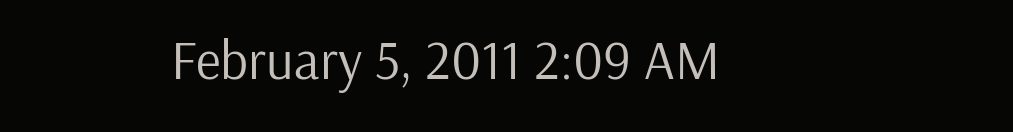February 5, 2011 2:09 AM